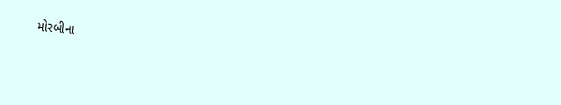મોરબીના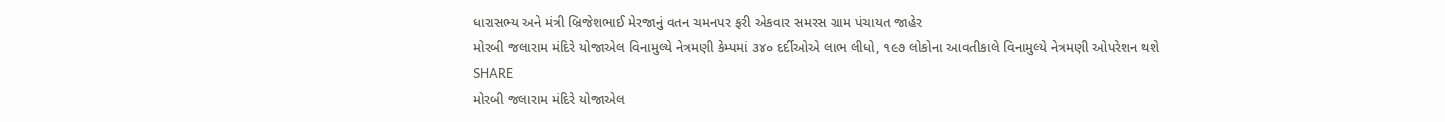ધારાસભ્ય અને મંત્રી બ્રિજેશભાઈ મેરજાનું વતન ચમનપર ફરી એકવાર સમરસ ગ્રામ પંચાયત જાહેર
મોરબી જલારામ મંદિરે યોજાએલ વિનામુલ્યે નેત્રમણી કેમ્પમાં ૩૪૦ દર્દીઓએ લાભ લીધો, ૧૯૭ લોકોના આવતીકાલે વિનામુલ્યે નેત્રમણી ઓપરેશન થશે
SHARE
મોરબી જલારામ મંદિરે યોજાએલ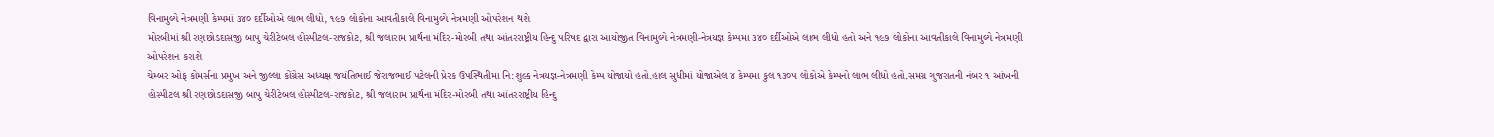વિનામુલ્યે નેત્રમણી કેમ્પમાં ૩૪૦ દર્દીઓએ લાભ લીધો, ૧૯૭ લોકોના આવતીકાલે વિનામુલ્યે નેત્રમણી ઓપરેશન થશે
મોરબીમાં શ્રી રણછોડદાસજી બાપુ ચેરીટેબલ હોસ્પીટલ-રાજકોટ, શ્રી જલારામ પ્રાર્થના મંદિર-મોરબી તથા આંતરરાષ્ટ્રીય હિન્દુ પરિષદ દ્વારા આયોજીત વિનામુલ્યે નેત્રમણી-નેત્રયજ્ઞ કેમ્પમા ૩૪૦ દર્દીઓએ લાભ લીધો હતો અને ૧૯૭ લોકોના આવતીકાલે વિનામુલ્યે નેત્રમણી ઓપરેશન કરાશે
ચેમ્બર ઓફ કોમર્સના પ્રમુખ અને જીલ્લા કોંગ્રેસ અધ્યક્ષ જયંતિભાઈ જેરાજભાઈ પટેલની પ્રેરક ઉપસ્થિતીમા નિ:શુલ્ક નેત્રયજ્ઞ-નેત્રમણી કેમ્પ યોજાયો હતો.હાલ સુધીમાં યોજાએલ ૪ કેમ્પમા કુલ ૧૩૦૫ લોકોએ કેમ્પનો લાભ લીધો હતો.સમગ્ર ગુજરાતની નંબર ૧ આંખની હોસ્પીટલ શ્રી રણછોડદાસજી બાપુ ચેરીટેબલ હોસ્પીટલ-રાજકોટ, શ્રી જલારામ પ્રાર્થના મંદિર-મોરબી તથા આંતરરાષ્ટ્રીય હિન્દુ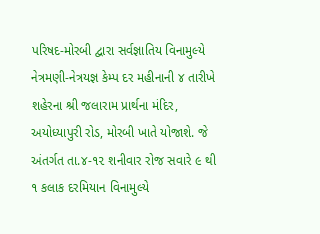પરિષદ-મોરબી દ્વારા સર્વજ્ઞાતિય વિનામુલ્યે નેત્રમણી-નેત્રયજ્ઞ કેમ્પ દર મહીનાની ૪ તારીખે શહેરના શ્રી જલારામ પ્રાર્થના મંદિર, અયોધ્યાપુરી રોડ, મોરબી ખાતે યોજાશે. જે અંતર્ગત તા.૪-૧૨ શનીવાર રોજ સવારે ૯ થી ૧ કલાક દરમિયાન વિનામુલ્યે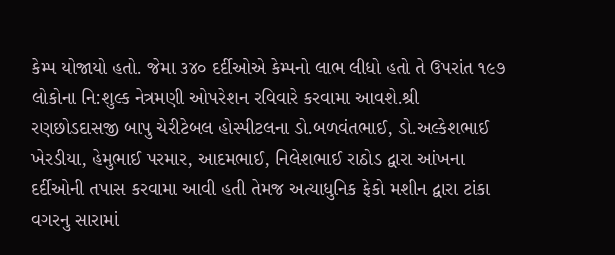કેમ્પ યોજાયો હતો. જેમા ૩૪૦ દર્દીઓએ કેમ્પનો લાભ લીધો હતો તે ઉપરાંત ૧૯૭ લોકોના નિ:શુલ્ક નેત્રમણી ઓપરેશન રવિવારે કરવામા આવશે.શ્રી રણછોડદાસજી બાપુ ચેરીટેબલ હોસ્પીટલના ડો.બળવંતભાઈ, ડો.અલ્કેશભાઈ ખેરડીયા, હેમુભાઈ પરમાર, આદમભાઈ, નિલેશભાઈ રાઠોડ દ્વારા આંખના દર્દીઓની તપાસ કરવામા આવી હતી તેમજ અત્યાધુનિક ફેકો મશીન દ્વારા ટાંકા વગરનુ સારામાં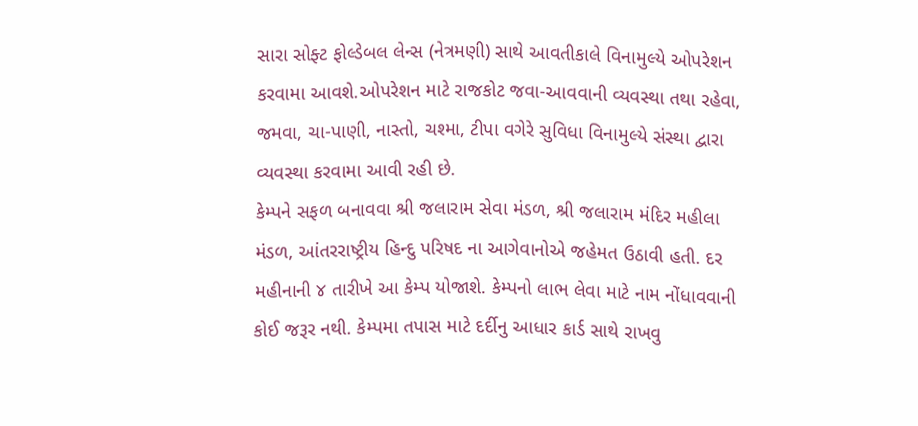સારા સોફ્ટ ફોલ્ડેબલ લેન્સ (નેત્રમણી) સાથે આવતીકાલે વિનામુલ્યે ઓપરેશન કરવામા આવશે.ઓપરેશન માટે રાજકોટ જવા-આવવાની વ્યવસ્થા તથા રહેવા, જમવા, ચા-પાણી, નાસ્તો, ચશ્મા, ટીપા વગેરે સુવિધા વિનામુલ્યે સંસ્થા દ્વારા વ્યવસ્થા કરવામા આવી રહી છે.
કેમ્પને સફળ બનાવવા શ્રી જલારામ સેવા મંડળ, શ્રી જલારામ મંદિર મહીલા મંડળ, આંતરરાષ્ટ્રીય હિન્દુ પરિષદ ના આગેવાનોએ જહેમત ઉઠાવી હતી. દર મહીનાની ૪ તારીખે આ કેમ્પ યોજાશે. કેમ્પનો લાભ લેવા માટે નામ નોંધાવવાની કોઈ જરૂર નથી. કેમ્પમા તપાસ માટે દર્દીનુ આધાર કાર્ડ સાથે રાખવુ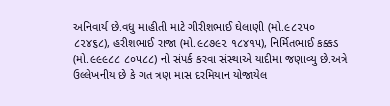અનિવાર્ય છે.વધુ માહીતી માટે ગીરીશભાઈ ઘેલાણી (મો.૯૮૨૫૦ ૮૨૪૬૮), હરીશભાઈ રાજા (મો.૯૮૭૯૨ ૧૮૪૧૫), નિર્મિતભાઈ કક્કડ (મો.૯૯૯૮૮ ૮૦૫૮૮) નો સંપર્ક કરવા સંસ્થાએ યાદીમા જણાવ્યુ છે.અત્રે ઉલ્લેખનીય છે કે ગત ત્રણ માસ દરમિયાન યોજાયેલ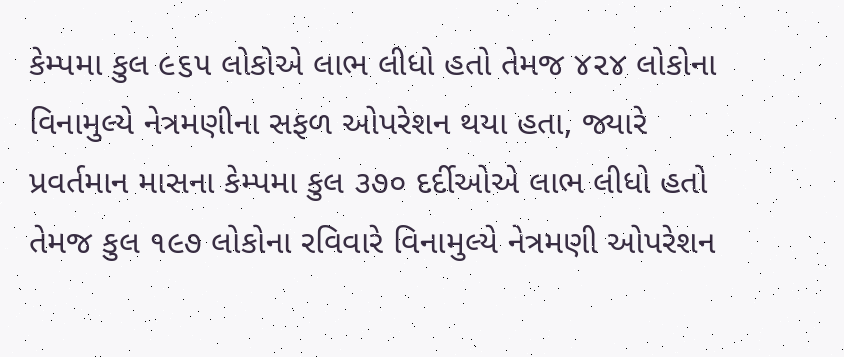કેમ્પમા કુલ ૯૬૫ લોકોએ લાભ લીધો હતો તેમજ ૪૨૪ લોકોના વિનામુલ્યે નેત્રમણીના સફળ ઓપરેશન થયા હતા, જ્યારે પ્રવર્તમાન માસના કેમ્પમા કુલ ૩૭૦ દર્દીઓએ લાભ લીધો હતો તેમજ કુલ ૧૯૭ લોકોના રવિવારે વિનામુલ્યે નેત્રમણી ઓપરેશન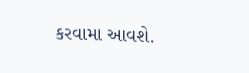કરવામા આવશે.